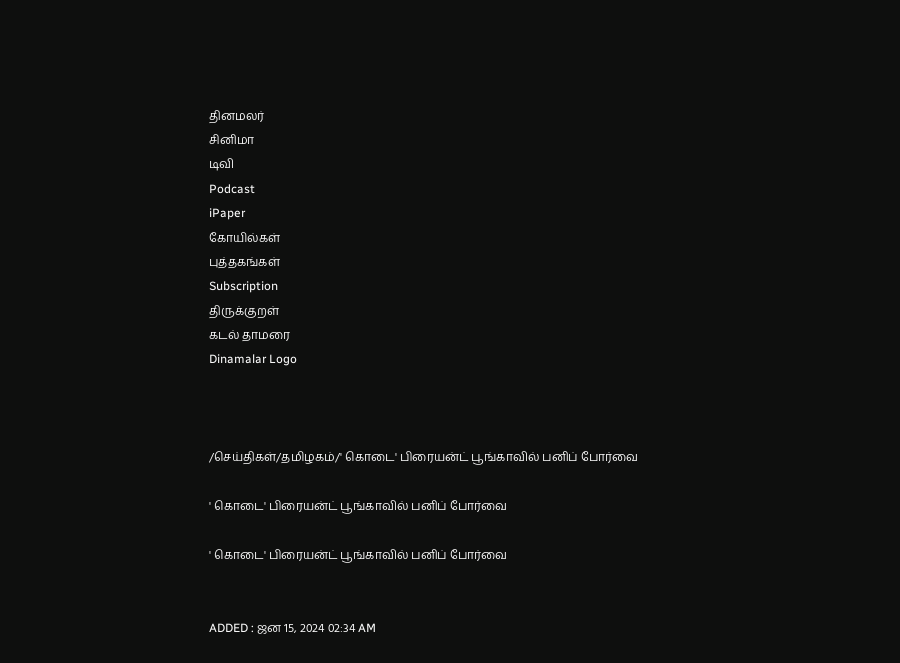தினமலர்
சினிமா
டிவி
Podcast
iPaper
கோயில்கள்
புத்தகங்கள்
Subscription
திருக்குறள்
கடல் தாமரை
Dinamalar Logo



/செய்திகள்/தமிழகம்/' கொடை' பிரையன்ட் பூங்காவில் பனிப் போர்வை

' கொடை' பிரையன்ட் பூங்காவில் பனிப் போர்வை

' கொடை' பிரையன்ட் பூங்காவில் பனிப் போர்வை


ADDED : ஜன 15, 2024 02:34 AM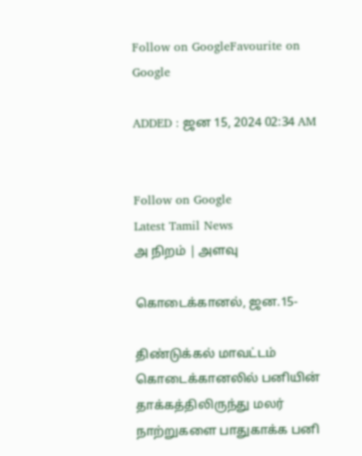Follow on GoogleFavourite on Google

ADDED : ஜன 15, 2024 02:34 AM


Follow on Google
Latest Tamil News
அ நிறம் | அளவு

கொடைக்கானல், ஜன.15-

திண்டுக்கல் மாவட்டம் கொடைக்கானலில் பனியின் தாக்கத்திலிருந்து மலர் நாற்றுகளை பாதுகாக்க பனி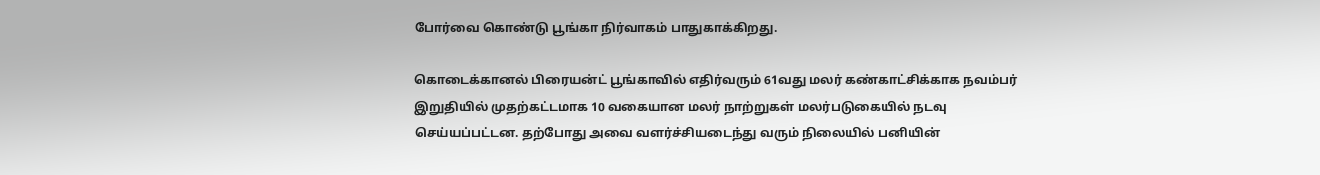போர்வை கொண்டு பூங்கா நிர்வாகம் பாதுகாக்கிறது.

கொடைக்கானல் பிரையன்ட் பூங்காவில் எதிர்வரும் 61வது மலர் கண்காட்சிக்காக நவம்பர் இறுதியில் முதற்கட்டமாக 10 வகையான மலர் நாற்றுகள் மலர்படுகையில் நடவு செய்யப்பட்டன. தற்போது அவை வளர்ச்சியடைந்து வரும் நிலையில் பனியின்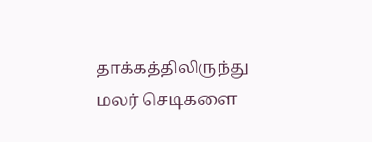தாக்கத்திலிருந்து மலர் செடிகளை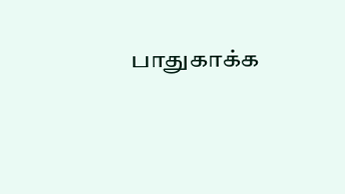பாதுகாக்க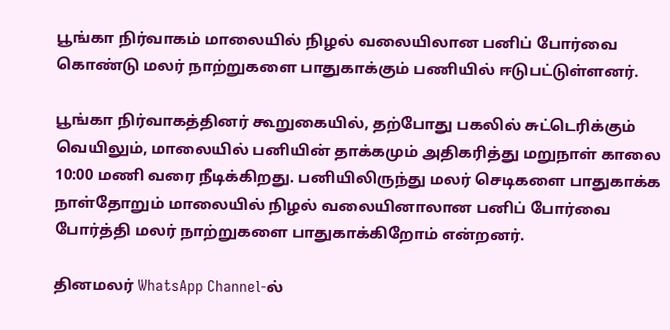பூங்கா நிர்வாகம் மாலையில் நிழல் வலையிலான பனிப் போர்வை கொண்டு மலர் நாற்றுகளை பாதுகாக்கும் பணியில் ஈடுபட்டுள்ளனர்.

பூங்கா நிர்வாகத்தினர் கூறுகையில், தற்போது பகலில் சுட்டெரிக்கும் வெயிலும், மாலையில் பனியின் தாக்கமும் அதிகரித்து மறுநாள் காலை 10:00 மணி வரை நீடிக்கிறது. பனியிலிருந்து மலர் செடிகளை பாதுகாக்க நாள்தோறும் மாலையில் நிழல் வலையினாலான பனிப் போர்வை போர்த்தி மலர் நாற்றுகளை பாதுகாக்கிறோம் என்றனர்.

தினமலர் WhatsApp Channel-ல்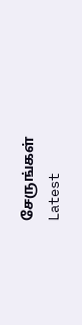சேருங்கள்
Latest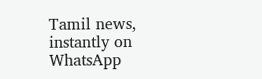Tamil news, instantly on WhatsApp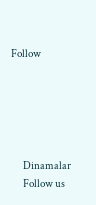Follow





      Dinamalar
      Follow us